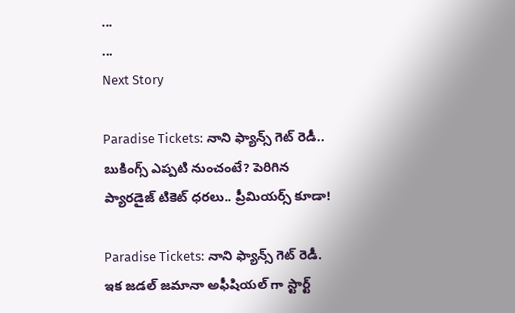...
...
Next Story

Paradise Tickets: నాని ఫ్యాన్స్ గెట్ రెడీ.. బుకింగ్స్ ఎప్పటి నుంచంటే? పెరిగిన ప్యారడైజ్ టికెట్ ధరలు.. ప్రీమియర్స్ కూడా!

Paradise Tickets: నాని ఫ్యాన్స్ గెట్ రెడీ. ఇక జడల్ జమానా అఫీషియల్ గా స్టార్ట్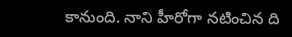కానుంది. నాని హీరోగా నటించిన ది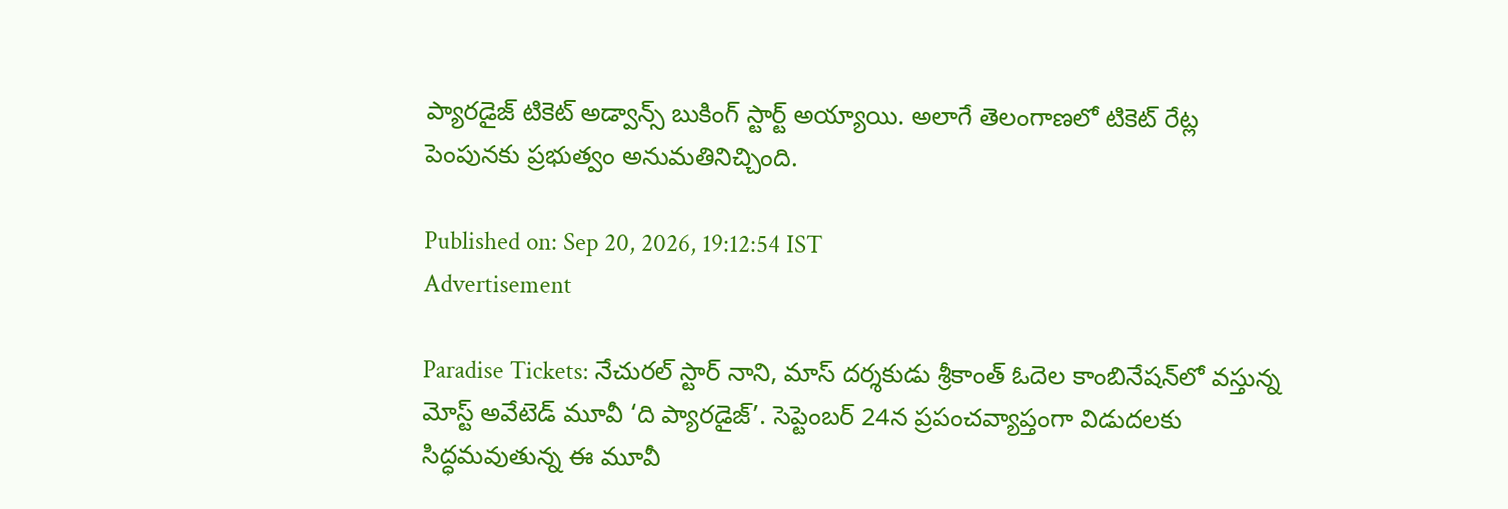ప్యారడైజ్ టికెట్ అడ్వాన్స్ బుకింగ్ స్టార్ట్ అయ్యాయి. అలాగే తెలంగాణలో టికెట్ రేట్ల పెంపునకు ప్రభుత్వం అనుమతినిచ్చింది.

Published on: Sep 20, 2026, 19:12:54 IST
Advertisement

Paradise Tickets: నేచురల్ స్టార్ నాని, మాస్ దర్శకుడు శ్రీకాంత్ ఓదెల కాంబినేషన్‌లో వస్తున్న మోస్ట్ అవేటెడ్ మూవీ ‘ది ప్యారడైజ్’. సెప్టెంబర్ 24న ప్రపంచవ్యాప్తంగా విడుదలకు సిద్ధమవుతున్న ఈ మూవీ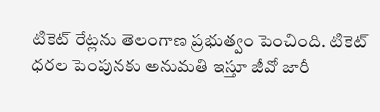టికెట్ రేట్లను తెలంగాణ ప్రభుత్వం పెంచింది. టికెట్ ధరల పెంపునకు అనుమతి ఇస్తూ జీవో జారీ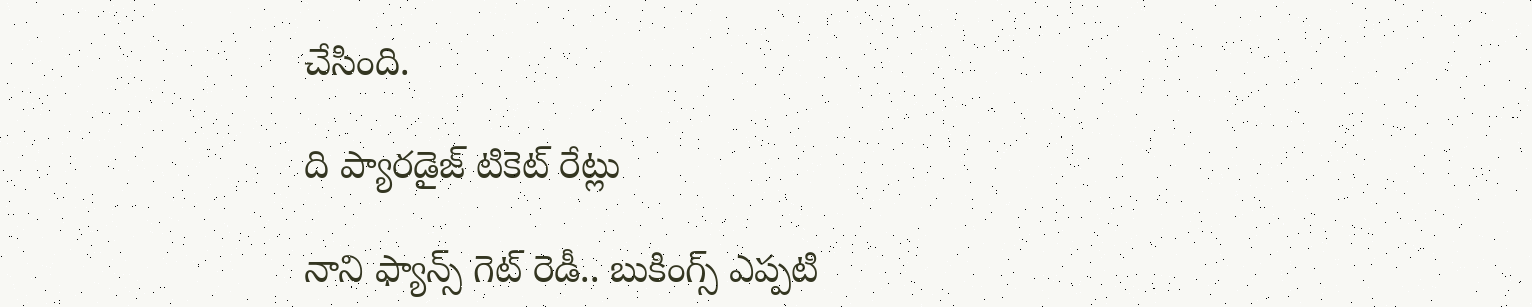చేసింది.

ది ప్యారడైజ్ టికెట్ రేట్లు

నాని ఫ్యాన్స్ గెట్ రెడీ.. బుకింగ్స్ ఎప్పటి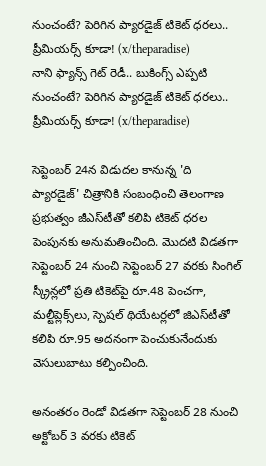నుంచంటే? పెరిగిన ప్యారడైజ్ టికెట్ ధరలు.. ప్రీమియర్స్ కూడా! (x/theparadise)
నాని ఫ్యాన్స్ గెట్ రెడీ.. బుకింగ్స్ ఎప్పటి నుంచంటే? పెరిగిన ప్యారడైజ్ టికెట్ ధరలు.. ప్రీమియర్స్ కూడా! (x/theparadise)

సెప్టెంబర్ 24న విడుదల కానున్న 'ది ప్యారడైజ్' చిత్రానికి సంబంధించి తెలంగాణ ప్రభుత్వం జీఎస్‌టీతో కలిపి టికెట్ ధరల పెంపునకు అనుమతించింది. మొదటి విడతగా సెప్టెంబర్ 24 నుంచి సెప్టెంబర్ 27 వరకు సింగిల్ స్క్రీన్లలో ప్రతి టికెట్‌పై రూ.48 పెంచగా, మల్టీప్లెక్స్‌లు, స్పెషల్ థియేటర్లలో జిఎస్‌టీతో కలిపి రూ.95 అదనంగా పెంచుకునేందుకు వెసులుబాటు కల్పించింది.

అనంతరం రెండో విడతగా సెప్టెంబర్ 28 నుంచి అక్టోబర్ 3 వరకు టికెట్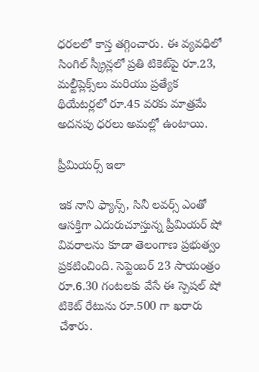ధరలలో కాస్త తగ్గించారు. ఈ వ్యవధిలో సింగిల్ స్క్రీన్లలో ప్రతి టికెట్‌పై రూ.23, మల్టీప్లెక్స్‌లు మరియు ప్రత్యేక థియేటర్లలో రూ.45 వరకు మాత్రమే అదనపు ధరలు అమల్లో ఉంటాయి.

ప్రీమియర్స్ ఇలా

ఇక నాని ఫ్యాన్స్, సినీ లవర్స్ ఎంతో ఆసక్తిగా ఎదురుచూస్తున్న ప్రీమియర్ షో వివరాలను కూడా తెలంగాణ ప్రభుత్వం ప్రకటించింది. సెప్టెంబర్ 23 సాయంత్రం రూ.6.30 గంటలకు వేసే ఈ స్పెషల్ షో టికెట్ రేటును రూ.500 గా ఖరారు చేశారు.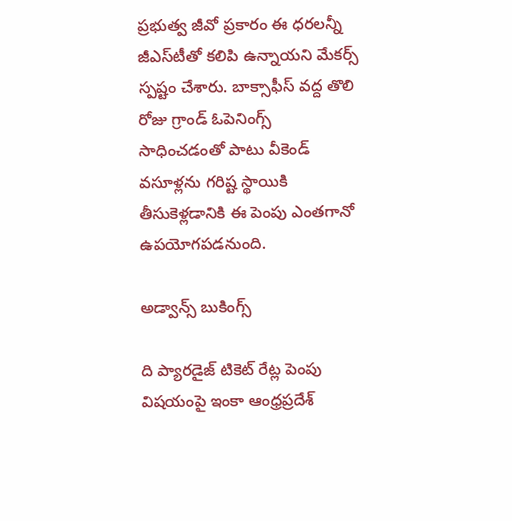ప్రభుత్వ జీవో ప్రకారం ఈ ధరలన్నీ జీఎస్‌టీతో కలిపి ఉన్నాయని మేకర్స్ స్పష్టం చేశారు. బాక్సాఫీస్ వద్ద తొలి రోజు గ్రాండ్ ఓపెనింగ్స్ సాధించడంతో పాటు వీకెండ్ వసూళ్లను గరిష్ట స్థాయికి తీసుకెళ్లడానికి ఈ పెంపు ఎంతగానో ఉపయోగపడనుంది.

అడ్వాన్స్ బుకింగ్స్

ది ప్యారడైజ్ టికెట్ రేట్ల పెంపు విషయంపై ఇంకా ఆంధ్రప్రదేశ్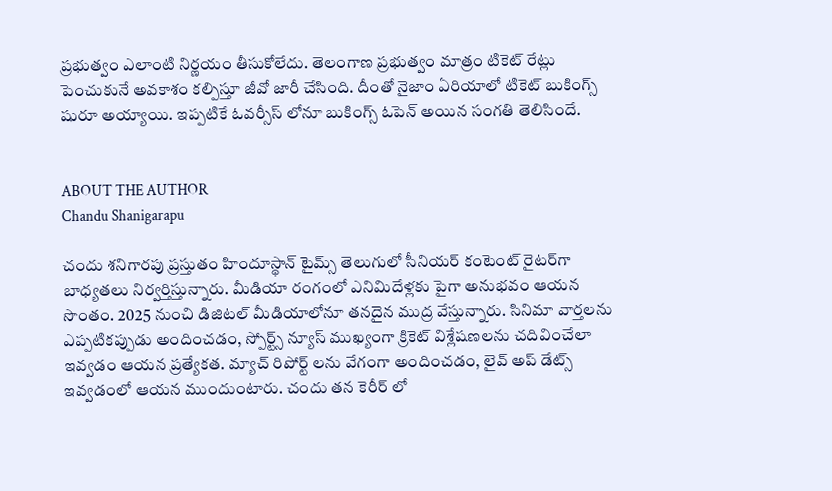ప్రభుత్వం ఎలాంటి నిర్ణయం తీసుకోలేదు. తెలంగాణ ప్రభుత్వం మాత్రం టికెట్ రేట్లు పెంచుకునే అవకాశం కల్పిస్తూ జీవో జారీ చేసింది. దీంతో నైజాం ఏరియాలో టికెట్ బుకింగ్స్ షురూ అయ్యాయి. ఇప్పటికే ఓవర్సీస్ లోనూ బుకింగ్స్ ఓపెన్ అయిన సంగతి తెలిసిందే.


ABOUT THE AUTHOR
Chandu Shanigarapu

చందు శనిగారపు ప్రస్తుతం హిందూస్థాన్ టైమ్స్ తెలుగులో సీనియర్ కంటెంట్ రైట‌ర్‌గా బాధ్యతలు నిర్వర్తిస్తున్నారు. మీడియా రంగంలో ఎనిమిదేళ్లకు పైగా అనుభవం ఆయన సొంతం. 2025 నుంచి డిజిటల్ మీడియాలోనూ తనదైన ముద్ర వేస్తున్నారు. సినిమా వార్తలను ఎప్పటికప్పుడు అందించడం, స్పోర్ట్స్ న్యూస్ ముఖ్యంగా క్రికెట్ విశ్లేషణలను చదివించేలా ఇవ్వడం ఆయన ప్రత్యేకత. మ్యాచ్ రిపోర్ట్ లను వేగంగా అందించడం, లైవ్ అప్ డేట్స్ ఇవ్వడంలో ఆయన ముందుంటారు. చందు తన కెరీర్ లో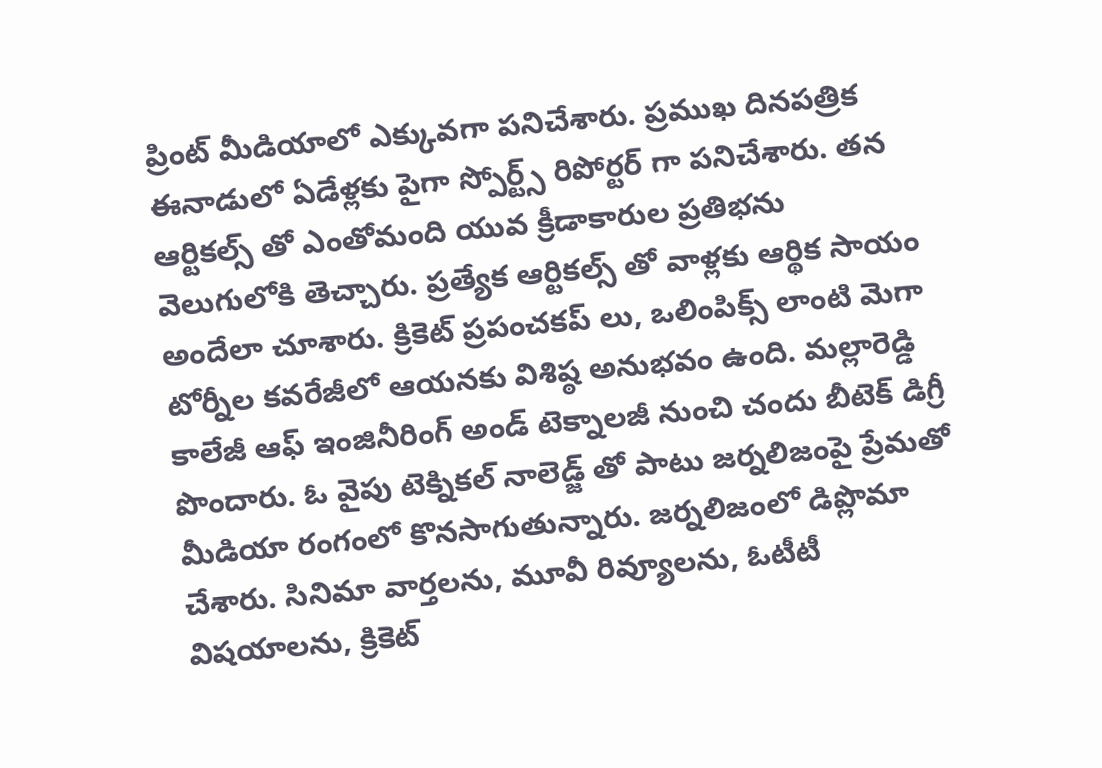ప్రింట్ మీడియాలో ఎక్కువగా పనిచేశారు. ప్రముఖ దినపత్రిక ఈనాడులో ఏడేళ్లకు పైగా స్పోర్ట్స్ రిపోర్టర్ గా పనిచేశారు. తన ఆర్టికల్స్ తో ఎంతోమంది యువ క్రీడాకారుల ప్రతిభను వెలుగులోకి తెచ్చారు. ప్రత్యేక ఆర్టికల్స్ తో వాళ్లకు ఆర్థిక సాయం అందేలా చూశారు. క్రికెట్ ప్రపంచకప్ లు, ఒలింపిక్స్ లాంటి మెగా టోర్నీల కవరేజీలో ఆయనకు విశిష్ఠ అనుభవం ఉంది. మల్లారెడ్డి కాలేజీ ఆఫ్ ఇంజినీరింగ్ అండ్ టెక్నాలజీ నుంచి చందు బీటెక్ డిగ్రీ పొందారు. ఓ వైపు టెక్నికల్ నాలెడ్జ్ తో పాటు జర్నలిజంపై ప్రేమతో మీడియా రంగంలో కొనసాగుతున్నారు. జర్నలిజంలో డిప్లొమా చేశారు. సినిమా వార్తలను, మూవీ రివ్యూలను, ఓటీటీ విషయాలను, క్రికెట్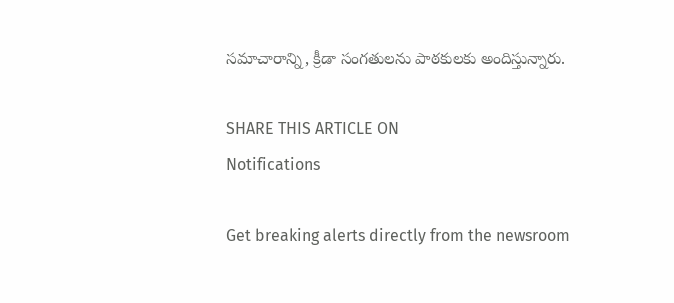సమాచారాన్ని, క్రీడా సంగతులను పాఠకులకు అందిస్తున్నారు.

SHARE THIS ARTICLE ON
Notifications

Get breaking alerts directly from the newsroom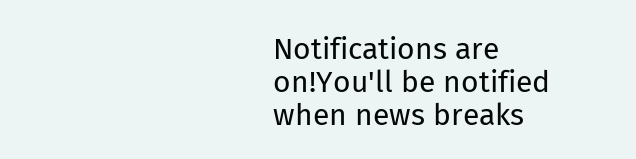Notifications are on!You'll be notified when news breaks